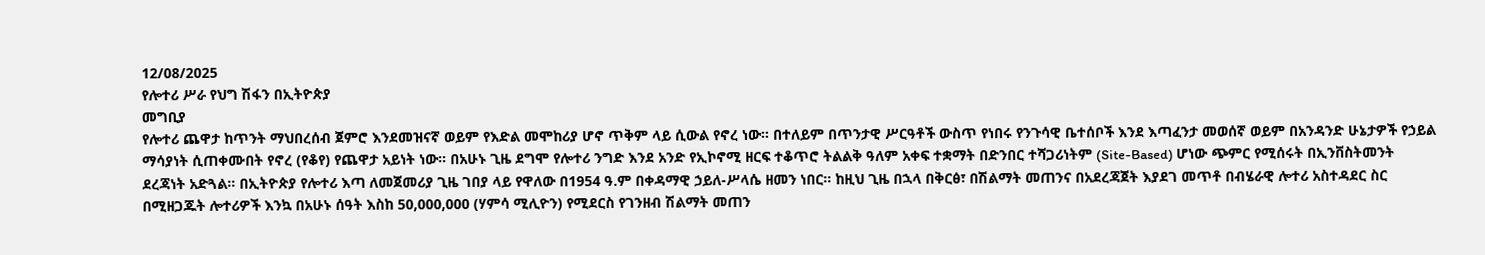12/08/2025
የሎተሪ ሥራ የህግ ሽፋን በኢትዮጵያ
መግቢያ
የሎተሪ ጨዋታ ከጥንት ማህበረሰብ ጀምሮ እንደመዝናኛ ወይም የእድል መሞከሪያ ሆኖ ጥቅም ላይ ሲውል የኖረ ነው። በተለይም በጥንታዊ ሥርዓቶች ውስጥ የነበሩ የንጉሳዊ ቤተሰቦች እንደ እጣፈንታ መወሰኛ ወይም በአንዳንድ ሁኔታዎች የኃይል ማሳያነት ሲጠቀሙበት የኖረ (የቆየ) የጨዋታ አይነት ነው። በአሁኑ ጊዜ ደግሞ የሎተሪ ንግድ እንደ አንድ የኢኮኖሚ ዘርፍ ተቆጥሮ ትልልቅ ዓለም አቀፍ ተቋማት በድንበር ተሻጋሪነትም (Site-Based) ሆነው ጭምር የሚሰሩት በኢንቨስትመንት ደረጃነት አድጓል። በኢትዮጵያ የሎተሪ እጣ ለመጀመሪያ ጊዜ ገበያ ላይ የዋለው በ1954 ዓ.ም በቀዳማዊ ኃይለ-ሥላሴ ዘመን ነበር። ከዚህ ጊዜ በኋላ በቅርፅ፣ በሽልማት መጠንና በአደረጃጀት እያደገ መጥቶ በብሄራዊ ሎተሪ አስተዳደር ስር በሚዘጋጁት ሎተሪዎች እንኳ በአሁኑ ሰዓት እስከ 50,000,000 (ሃምሳ ሚሊዮን) የሚደርስ የገንዘብ ሽልማት መጠን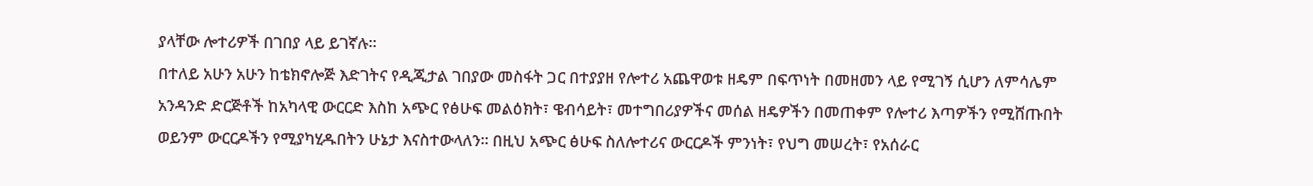ያላቸው ሎተሪዎች በገበያ ላይ ይገኛሉ።
በተለይ አሁን አሁን ከቴክኖሎጅ እድገትና የዲጂታል ገበያው መስፋት ጋር በተያያዘ የሎተሪ አጨዋወቱ ዘዴም በፍጥነት በመዘመን ላይ የሚገኝ ሲሆን ለምሳሌም አንዳንድ ድርጅቶች ከአካላዊ ውርርድ እስከ አጭር የፅሁፍ መልዕክት፣ ዌብሳይት፣ መተግበሪያዎችና መሰል ዘዴዎችን በመጠቀም የሎተሪ እጣዎችን የሚሸጡበት ወይንም ውርርዶችን የሚያካሂዱበትን ሁኔታ እናስተውላለን። በዚህ አጭር ፅሁፍ ስለሎተሪና ውርርዶች ምንነት፣ የህግ መሠረት፣ የአሰራር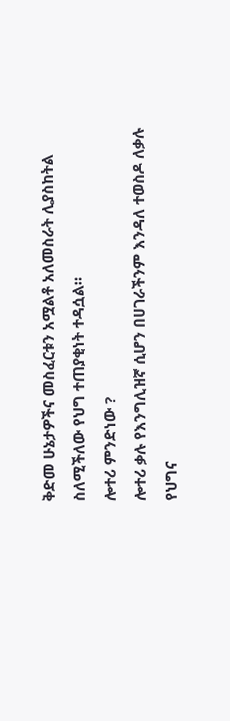ቅድመ ሁኔታዎችና መስፈርቱን አሟልቶ አለመስራት ሊያስከትል ስለሚችለው የህግ ተጠያቂነት ተዳሷል።
ሎተሪ ምንድነው ?
ሎተሪ ቃሉ የእንግሊዝኛ ሲሆን በሀገራችንም እንዳለ ተወስዶ ለቃሉ የህግና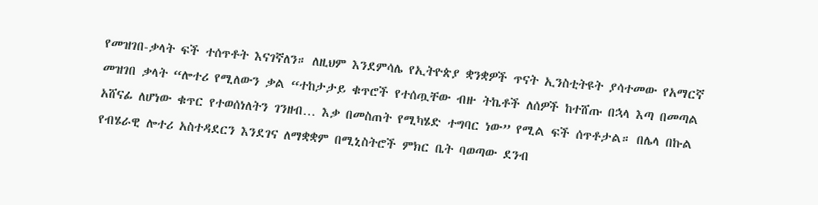የመዝገበ-ቃላት ፍች ተሰጥቶት እናገኛለን። ለዚህም እንደምሳሌ የኢትዮጵያ ቋንቋዎች ጥናት ኢንስቲትዩት ያሳተመው የአማርኛ መዝገበ ቃላት “ሎተሪ የሚለውን ቃል “ተከታታይ ቁጥሮች የተሰጧቸው ብዙ ትኬቶች ለሰዎች ከተሸጡ በኋላ እጣ በመጣል አሸናፊ ለሆነው ቁጥር የተወሰነለትን ገንዘብ… እቃ በመስጠት የሚካሄድ ተግባር ነው” የሚል ፍች ሰጥቶታል። በሌላ በኩል የብሄራዊ ሎተሪ አስተዳደርን እንደገና ለማቋቋም በሚኒስትሮች ምክር ቤት ባወጣው ደንብ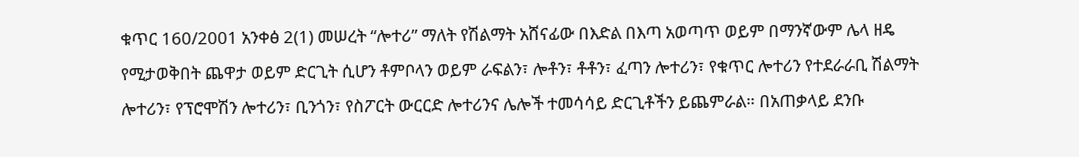ቁጥር 160/2001 አንቀፅ 2(1) መሠረት “ሎተሪ” ማለት የሽልማት አሸናፊው በእድል በእጣ አወጣጥ ወይም በማንኛውም ሌላ ዘዴ የሚታወቅበት ጨዋታ ወይም ድርጊት ሲሆን ቶምቦላን ወይም ራፍልን፣ ሎቶን፣ ቶቶን፣ ፈጣን ሎተሪን፣ የቁጥር ሎተሪን የተደራራቢ ሽልማት ሎተሪን፣ የፕሮሞሽን ሎተሪን፣ ቢንጎን፣ የስፖርት ውርርድ ሎተሪንና ሌሎች ተመሳሳይ ድርጊቶችን ይጨምራል። በአጠቃላይ ደንቡ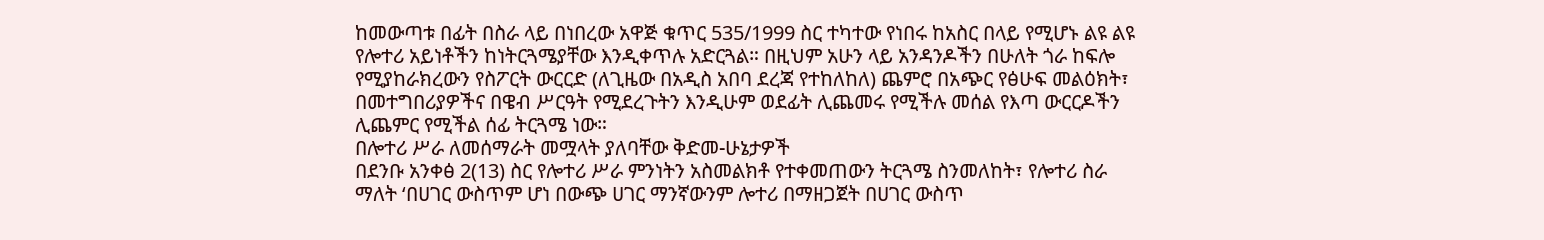ከመውጣቱ በፊት በስራ ላይ በነበረው አዋጅ ቁጥር 535/1999 ስር ተካተው የነበሩ ከአስር በላይ የሚሆኑ ልዩ ልዩ የሎተሪ አይነቶችን ከነትርጓሜያቸው እንዲቀጥሉ አድርጓል። በዚህም አሁን ላይ አንዳንዶችን በሁለት ጎራ ከፍሎ የሚያከራክረውን የስፖርት ውርርድ (ለጊዜው በአዲስ አበባ ደረጃ የተከለከለ) ጨምሮ በአጭር የፅሁፍ መልዕክት፣ በመተግበሪያዎችና በዌብ ሥርዓት የሚደረጉትን እንዲሁም ወደፊት ሊጨመሩ የሚችሉ መሰል የእጣ ውርርዶችን ሊጨምር የሚችል ሰፊ ትርጓሜ ነው።
በሎተሪ ሥራ ለመሰማራት መሟላት ያለባቸው ቅድመ-ሁኔታዎች
በደንቡ አንቀፅ 2(13) ስር የሎተሪ ሥራ ምንነትን አስመልክቶ የተቀመጠውን ትርጓሜ ስንመለከት፣ የሎተሪ ስራ ማለት ‘በሀገር ውስጥም ሆነ በውጭ ሀገር ማንኛውንም ሎተሪ በማዘጋጀት በሀገር ውስጥ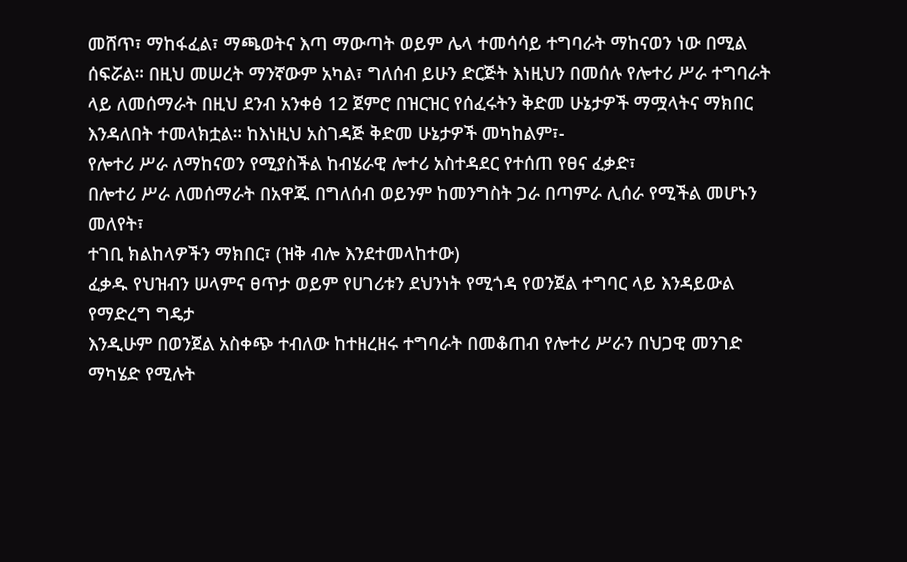መሸጥ፣ ማከፋፈል፣ ማጫወትና እጣ ማውጣት ወይም ሌላ ተመሳሳይ ተግባራት ማከናወን ነው በሚል ሰፍሯል። በዚህ መሠረት ማንኛውም አካል፣ ግለሰብ ይሁን ድርጅት እነዚህን በመሰሉ የሎተሪ ሥራ ተግባራት ላይ ለመሰማራት በዚህ ደንብ አንቀፅ 12 ጀምሮ በዝርዝር የሰፈሩትን ቅድመ ሁኔታዎች ማሟላትና ማክበር እንዳለበት ተመላክቷል። ከእነዚህ አስገዳጅ ቅድመ ሁኔታዎች መካከልም፣-
የሎተሪ ሥራ ለማከናወን የሚያስችል ከብሄራዊ ሎተሪ አስተዳደር የተሰጠ የፀና ፈቃድ፣
በሎተሪ ሥራ ለመሰማራት በአዋጁ በግለሰብ ወይንም ከመንግስት ጋራ በጣምራ ሊሰራ የሚችል መሆኑን መለየት፣
ተገቢ ክልከላዎችን ማክበር፣ (ዝቅ ብሎ እንደተመላከተው)
ፈቃዱ የህዝብን ሠላምና ፀጥታ ወይም የሀገሪቱን ደህንነት የሚጎዳ የወንጀል ተግባር ላይ እንዳይውል የማድረግ ግዴታ
እንዲሁም በወንጀል አስቀጭ ተብለው ከተዘረዘሩ ተግባራት በመቆጠብ የሎተሪ ሥራን በህጋዊ መንገድ ማካሄድ የሚሉት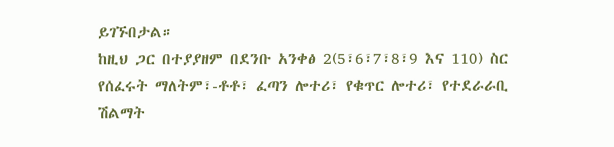ይገኙበታል።
ከዚህ ጋር በተያያዘም በደንቡ አንቀፅ 2(5፣6፣7፣8፣9 እና 110) ስር የሰፈሩት ማለትም፣-ቶቶ፣ ፈጣን ሎተሪ፣ የቁጥር ሎተሪ፣ የተደራራቢ ሽልማት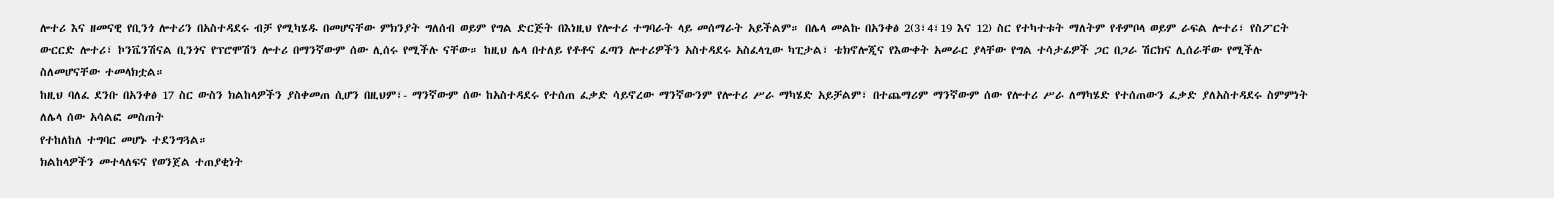ሎተሪ እና ዘመናዊ የቢንጎ ሎተሪን በአስተዳደሩ ብቻ የሚካሄዱ በመሆናቸው ምክንያት ግለሰብ ወይም የግል ድርጅት በእነዚህ የሎተሪ ተግባራት ላይ መሰማራት አይችልም። በሌላ መልኩ በአንቀፅ 2(3፣4፣19 እና 12) ስር የተካተቱት ማለትም የቶምቦላ ወይም ራፍል ሎተሪ፣ የስፖርት ውርርድ ሎተሪ፣ ኮንቬንሽናል ቢንጎና የፕሮሞሽን ሎተሪ በማንኛውም ሰው ሊሰሩ የሚችሉ ናቸው። ከዚህ ሌላ በተለይ የቶቶና ፈጣን ሎተሪዎችን አስተዳደሩ አስፈላጊው ካፒታል፣ ቴክኖሎጂና የእውቀት አመራር ያላቸው የግል ተሳታፊዎች ጋር በጋራ ሽርክና ሊሰራቸው የሚችሉ ስለመሆናቸው ተመላክቷል።
ከዚህ ባለፈ ደንቡ በአንቀፅ 17 ስር ውስን ክልከላዎችን ያስቀመጠ ሲሆን በዚህም፣- ማንኛውም ሰው ከአስተዳደሩ የተሰጠ ፈቃድ ሳይኖረው ማንኛውንም የሎተሪ ሥራ ማካሄድ አይቻልም፣ በተጨማሪም ማንኛውም ሰው የሎተሪ ሥራ ለማካሄድ የተሰጠውን ፈቃድ ያለአስተዳደሩ ስምምነት ለሌላ ሰው አሳልፎ መስጠት
የተከለከለ ተግባር መሆኑ ተደንግጓል።
ክልከላዎችን መተላለፍና የወንጀል ተጠያቂነት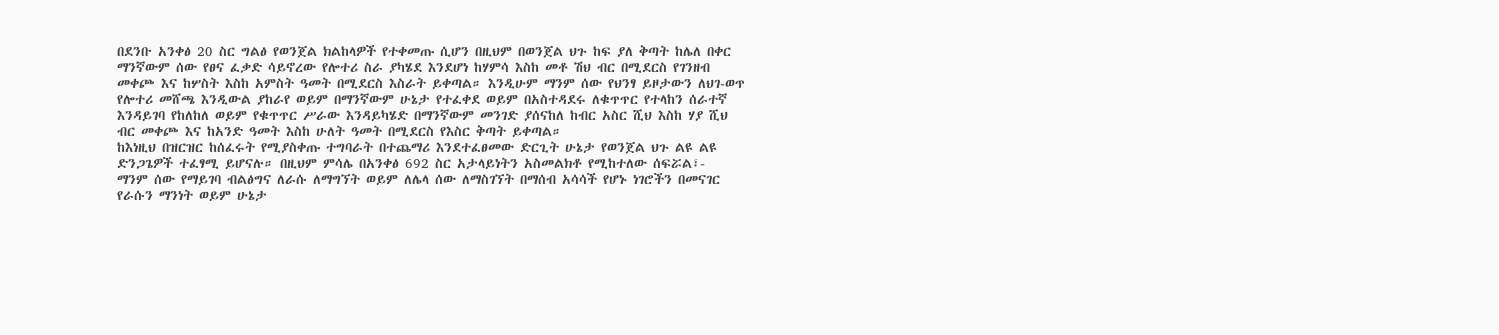በደንቡ አንቀፅ 20 ስር ግልፅ የወንጀል ክልከላዎች የተቀመጡ ሲሆን በዚህም በወንጀል ህጉ ከፍ ያለ ቅጣት ከሌለ በቀር ማንኛውም ሰው የፀና ፈቃድ ሳይኖረው የሎተሪ ስራ ያካሄደ እንደሆነ ከሃምሳ እስከ መቶ ሽህ ብር በሚደርስ የገንዘብ መቀጮ እና ከሦስት እስከ አምስት ዓመት በሚደርስ እስራት ይቀጣል። እንዲሁም ማንም ሰው የህንፃ ይዞታውን ለህገ-ወጥ የሎተሪ መሸጫ እንዲውል ያከራየ ወይም በማንኛውም ሁኔታ የተፈቀደ ወይም በአስተዳደሩ ለቁጥጥር የተላከን ሰራተኛ እንዳይገባ የከለከለ ወይም የቁጥጥር ሥራው እንዳይካሄድ በማንኛውም መንገድ ያሰናከለ ከብር አስር ሺህ እስከ ሃያ ሺህ ብር መቀጮ እና ከአንድ ዓመት እስከ ሁለት ዓመት በሚደርስ የእስር ቅጣት ይቀጣል።
ከእነዚህ በዝርዝር ከሰፈሩት የሚያስቀጡ ተግባራት በተጨማሪ እንደተፈፀመው ድርጊት ሁኔታ የወንጀል ህጉ ልዩ ልዩ ድንጋጌዎች ተፈፃሚ ይሆናሉ። በዚህም ምሳሌ በአንቀፅ 692 ስር አታላይነትን አስመልክቶ የሚከተለው ሰፍሯል፣-
ማንም ሰው የማይገባ ብልፅግና ለራሱ ለማግኘት ወይም ለሌላ ሰው ለማስገኘት በማሰብ አሳሳች የሆኑ ነገሮችን በመናገር የራሱን ማንነት ወይም ሁኔታ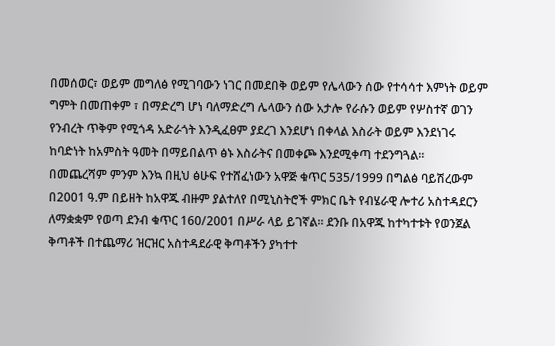በመሰወር፣ ወይም መግለፅ የሚገባውን ነገር በመደበቅ ወይም የሌላውን ሰው የተሳሳተ እምነት ወይም ግምት በመጠቀም ፣ በማድረግ ሆነ ባለማድረግ ሌላውን ሰው አታሎ የራሱን ወይም የሦስተኛ ወገን የንብረት ጥቅም የሚጎዳ አድራጎት እንዲፈፀም ያደረገ እንደሆነ በቀላል እስራት ወይም እንደነገሩ ከባድነት ከአምስት ዓመት በማይበልጥ ፅኑ እስራትና በመቀጮ እንደሚቀጣ ተደንግጓል።
በመጨረሻም ምንም እንኳ በዚህ ፅሁፍ የተሸፈነውን አዋጅ ቁጥር 535/1999 በግልፅ ባይሽረውም በ2001 ዓ.ም በይዘት ከአዋጁ ብዙም ያልተለየ በሚኒስትሮች ምክር ቤት የብሄራዊ ሎተሪ አስተዳደርን ለማቋቋም የወጣ ደንብ ቁጥር 160/2001 በሥራ ላይ ይገኛል። ደንቡ በአዋጁ ከተካተቱት የወንጀል ቅጣቶች በተጨማሪ ዝርዝር አስተዳደራዊ ቅጣቶችን ያካተተ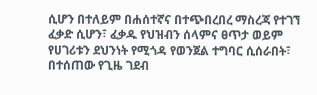ሲሆን በተለይም በሐሰተኛና በተጭበረበረ ማስረጃ የተገኘ ፈቃድ ሲሆን፣ ፈቃዱ የህዝብን ሰላምና ፀጥታ ወይም የሀገሪቱን ደህንነት የሚጎዳ የወንጀል ተግባር ሲሰራበት፣ በተሰጠው የጊዜ ገደብ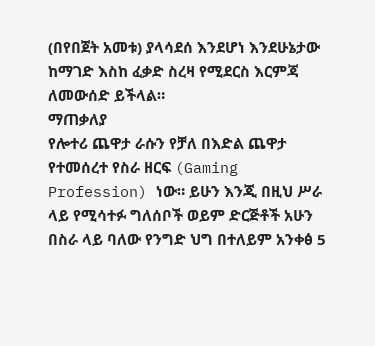(በየበጀት አመቱ) ያላሳደሰ እንደሆነ እንደሁኔታው ከማገድ እስከ ፈቃድ ስረዛ የሚደርስ እርምጃ ለመውሰድ ይችላል።
ማጠቃለያ
የሎተሪ ጨዋታ ራሱን የቻለ በእድል ጨዋታ የተመሰረተ የስራ ዘርፍ (Gaming Profession) ነው። ይሁን እንጂ በዚህ ሥራ ላይ የሚሳተፉ ግለሰቦች ወይም ድርጅቶች አሁን በስራ ላይ ባለው የንግድ ህግ በተለይም አንቀፅ 5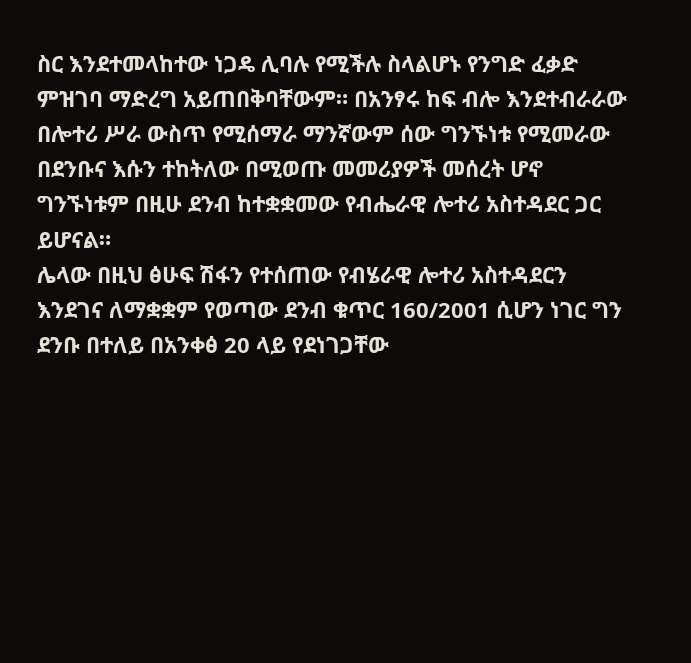ስር እንደተመላከተው ነጋዴ ሊባሉ የሚችሉ ስላልሆኑ የንግድ ፈቃድ ምዝገባ ማድረግ አይጠበቅባቸውም። በአንፃሩ ከፍ ብሎ እንደተብራራው በሎተሪ ሥራ ውስጥ የሚሰማራ ማንኛውም ሰው ግንኙነቱ የሚመራው በደንቡና እሱን ተከትለው በሚወጡ መመሪያዎች መሰረት ሆኖ ግንኙነቱም በዚሁ ደንብ ከተቋቋመው የብሔራዊ ሎተሪ አስተዳደር ጋር ይሆናል።
ሌላው በዚህ ፅሁፍ ሽፋን የተሰጠው የብሄራዊ ሎተሪ አስተዳደርን እንደገና ለማቋቋም የወጣው ደንብ ቁጥር 160/2001 ሲሆን ነገር ግን ደንቡ በተለይ በአንቀፅ 20 ላይ የደነገጋቸው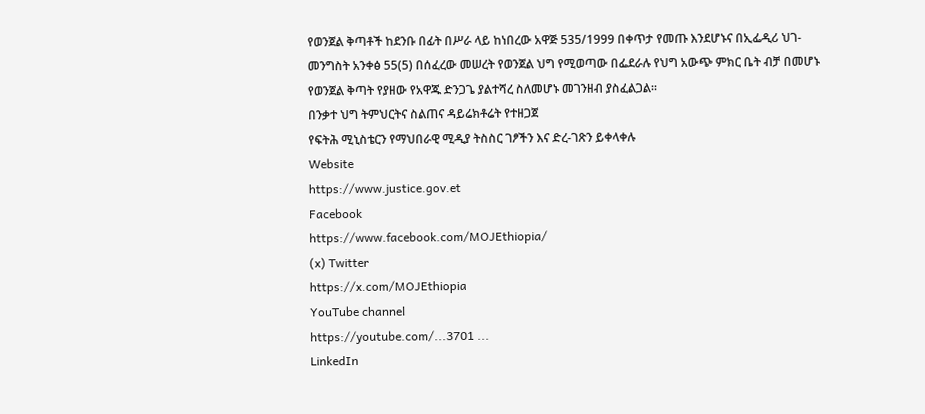የወንጀል ቅጣቶች ከደንቡ በፊት በሥራ ላይ ከነበረው አዋጅ 535/1999 በቀጥታ የመጡ እንደሆኑና በኢፌዲሪ ህገ-መንግስት አንቀፅ 55(5) በሰፈረው መሠረት የወንጀል ህግ የሚወጣው በፌደራሉ የህግ አውጭ ምክር ቤት ብቻ በመሆኑ የወንጀል ቅጣት የያዘው የአዋጁ ድንጋጌ ያልተሻረ ስለመሆኑ መገንዘብ ያስፈልጋል።
በንቃተ ህግ ትምህርትና ስልጠና ዳይሬክቶሬት የተዘጋጀ
የፍትሕ ሚኒስቴርን የማህበራዊ ሚዲያ ትስስር ገፆችን እና ድረ-ገጽን ይቀላቀሉ
Website
https://www.justice.gov.et
Facebook
https://www.facebook.com/MOJEthiopia/
(x) Twitter
https://x.com/MOJEthiopia
YouTube channel
https://youtube.com/...3701 ...
LinkedIn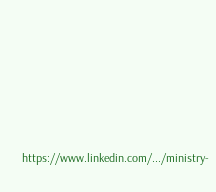https://www.linkedin.com/.../ministry-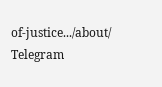of-justice.../about/
Telegram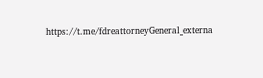https://t.me/fdreattorneyGeneral_externa